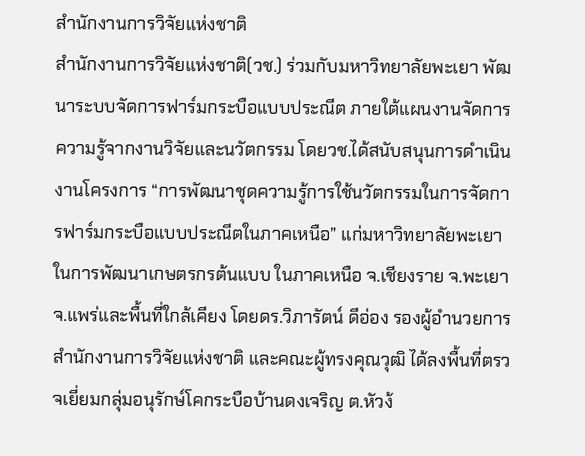สำนักงานการวิจัยแห่งชาติ
สำนักงานการวิจัยแห่งชาติ(วช.) ร่วมกับมหาวิทยาลัยพะเยา พัฒนาระบบจัดการฟาร์มกระบือแบบประณีต ภายใต้แผนงานจัดการความรู้จากงานวิจัยและนวัตกรรม โดยวช.ได้สนับสนุนการดำเนินงานโครงการ “การพัฒนาชุดความรู้การใช้นวัตกรรมในการจัดการฟาร์มกระบือแบบประณีตในภาคเหนือ” แก่มหาวิทยาลัยพะเยา ในการพัฒนาเกษตรกรต้นแบบ ในภาคเหนือ จ.เชียงราย จ.พะเยา จ.แพร่และพื้นที่ใกล้เคียง โดยดร.วิภารัตน์ ดีอ่อง รองผู้อำนวยการสำนักงานการวิจัยแห่งชาติ และคณะผู้ทรงคุณวุฒิ ได้ลงพื้นที่ตรวจเยี่ยมกลุ่มอนุรักษ์โคกระบือบ้านดงเจริญ ต.หัวง้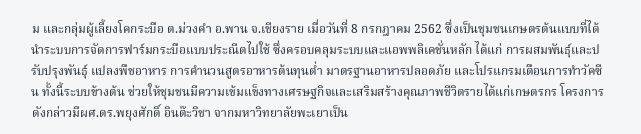ม และกลุ่มผู้เลี้ยงโคกระบือ ต.ม่วงคำ อ.พาน จ.เชียงราย เมื่อวันที่ 8 กรกฎาคม 2562 ซึ่งเป็นชุมชนเกษตรต้นแบบที่ได้นำระบบการจัดการฟาร์มกระบือแบบประณีตไปใช้ ซึ่งครอบคลุมระบบและแอพพลิเคชั่นหลัก ได้แก่ การผสมพันธุ์และปรับปรุงพันธุ์ แปลงพืชอาหาร การคำนวนสูตรอาหารต้นทุนต่ำ มาตรฐานอาหารปลอดภัย และโปรแกรมเตือนการทำวัคซีน ทั้งนี้ระบบข้างต้น ช่วยให้ชุมชนมีความเข้มแข็งทางเศรษฐกิจและเสริมสร้างคุณภาพชีวิตรายได้แก่เกษตรกร โครงการดังกล่าวมีผศ.ดร.พยุงศักดิ์ อินต๊ะวิชา จากมหาวิทยาลัยพะเยาเป็น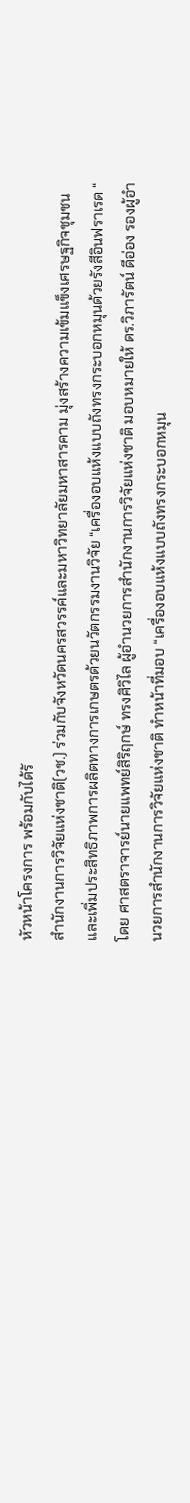หัวหน้าโครงการ พร้อมกับได้รั
สำนักงานการวิจัยแห่งชาติ(วช.) ร่วมกับจังหวัดนครสวรรค์และมหาวิทยาลัยมหาสารคาม มุ่งสร้างความเข้มแข็งเศรษฐกิจชุมชนและเพิ่มประสิทธิภาพการผลิตทางการเกษตรด้วยนวัตกรรมงานวิจัย “เครื่องอบแห้งแบบถังทรงกระบอกหมุนด้วยรังสีอินฟราเรด “ โดย ศาสตราจารย์นายแพทย์สิริฤกษ์ ทรงศิวิไล ผู้อำนวยการสำนักงานการวิจัยแห่งชาติ มอบหมายให้ ดร.วิภารัตน์ ดีอ่อง รองผู้อำนวยการสำนักงานการวิจัยแห่งชาติ ทำหน้าที่มอบ “เครื่องอบแห้งแบบถังทรงกระบอกหมุน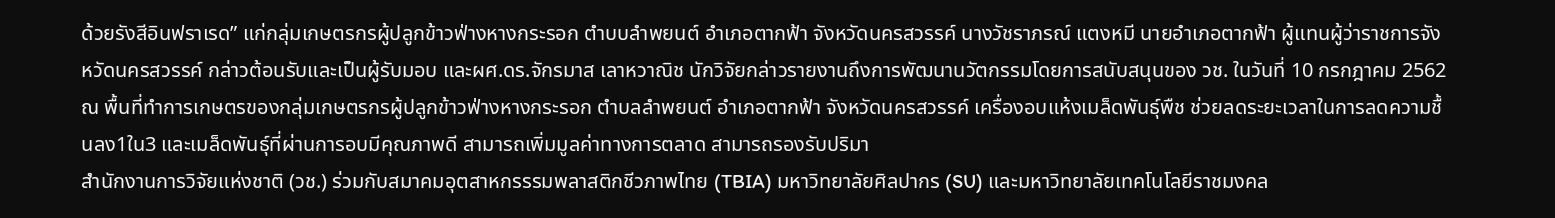ด้วยรังสีอินฟราเรด” แก่กลุ่มเกษตรกรผู้ปลูกข้าวฟ่างหางกระรอก ตำบบลำพยนต์ อำเภอตากฟ้า จังหวัดนครสวรรค์ นางวัชราภรณ์ แตงหมี นายอำเภอตากฟ้า ผู้แทนผู้ว่าราชการจังหวัดนครสวรรค์ กล่าวต้อนรับและเป็นผู้รับมอบ และผศ.ดร.จักรมาส เลาหวาณิช นักวิจัยกล่าวรายงานถึงการพัฒนานวัตกรรมโดยการสนับสนุนของ วช. ในวันที่ 10 กรกฎาคม 2562 ณ พื้นที่ทำการเกษตรของกลุ่มเกษตรกรผู้ปลูกข้าวฟ่างหางกระรอก ตำบลลำพยนต์ อำเภอตากฟ้า จังหวัดนครสวรรค์ เครื่องอบแห้งเมล็ดพันธุ์พืช ช่วยลดระยะเวลาในการลดความชื้นลง1ใน3 และเมล็ดพันธุ์ที่ผ่านการอบมีคุณภาพดี สามารถเพิ่มมูลค่าทางการตลาด สามารถรองรับปริมา
สำนักงานการวิจัยแห่งชาติ (วช.) ร่วมกับสมาคมอุตสาหกรรรมพลาสติกชีวภาพไทย (TBIA) มหาวิทยาลัยศิลปากร (SU) และมหาวิทยาลัยเทคโนโลยีราชมงคล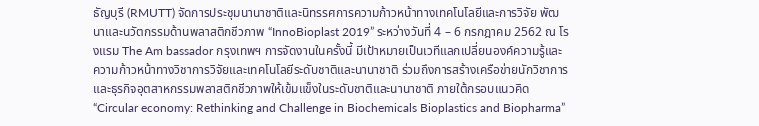ธัญบุรี (RMUTT) จัดการประชุมนานาชาติและนิทรรศการความก้าวหน้าทางเทคโนโลยีและการวิจัย พัฒนาและนวัตกรรมด้านพลาสติกชีวภาพ “InnoBioplast 2019” ระหว่างวันที่ 4 – 6 กรกฎาคม 2562 ณ โรงแรม The Am bassador กรุงเทพฯ การจัดงานในครั้งนี้ มีเป้าหมายเป็นเวทีแลกเปลี่ยนองค์ความรู้และความก้าวหน้าทางวิชาการวิจัยและเทคโนโลยีระดับชาติและนานาชาติ ร่วมถึงการสร้างเครือข่ายนักวิชาการ และธุรกิจอุตสาหกรรมพลาสติกชีวภาพให้เข้มแข็งในระดับชาติและนานาชาติ ภายใต้กรอบแนวคิด “Circular economy: Rethinking and Challenge in Biochemicals Bioplastics and Biopharma”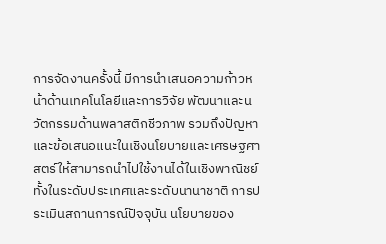การจัดงานครั้งนี้ มีการนำเสนอความก้าวหน้าด้านเทคโนโลยีและการวิจัย พัฒนาและนวัตกรรมด้านพลาสติกชีวภาพ รวมถึงปัญหาและข้อเสนอแนะในเชิงนโยบายและเศรษฐศาสตร์ให้สามารถนำไปใช้งานได้ในเชิงพาณิชย์ทั้งในระดับประเทศและระดับนานาชาติ การประเมินสถานการณ์ปัจจุบัน นโยบายของ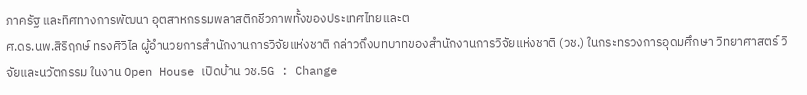ภาครัฐ และทิศทางการพัฒนา อุตสาหกรรมพลาสติกชีวภาพทั้งของประเทศไทยและต
ศ.ดร.นพ.สิริฤกษ์ ทรงศิวิไล ผู้อำนวยการสำนักงานการวิจัยแห่งชาติ กล่าวถึงบทบาทของสำนักงานการวิจัยแห่งชาติ (วช.) ในกระทรวงการอุดมศึกษา วิทยาศาสตร์ วิจัยและนวัตกรรม ในงาน Open House เปิดบ้าน วช.5G : Change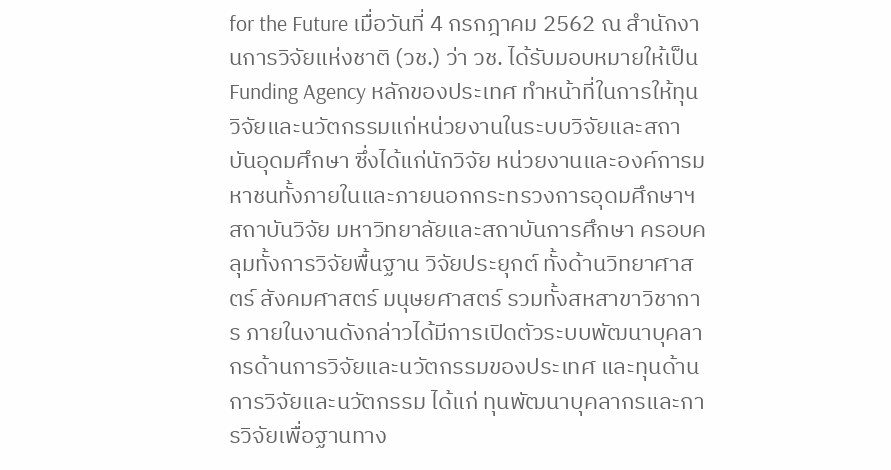for the Future เมื่อวันที่ 4 กรกฎาคม 2562 ณ สำนักงานการวิจัยแห่งชาติ (วช.) ว่า วช. ได้รับมอบหมายให้เป็น Funding Agency หลักของประเทศ ทำหน้าที่ในการให้ทุนวิจัยและนวัตกรรมแก่หน่วยงานในระบบวิจัยและสถาบันอุดมศึกษา ซึ่งได้แก่นักวิจัย หน่วยงานและองค์การมหาชนทั้งภายในและภายนอกกระทรวงการอุดมศึกษาฯ สถาบันวิจัย มหาวิทยาลัยและสถาบันการศึกษา ครอบคลุมทั้งการวิจัยพื้นฐาน วิจัยประยุกต์ ทั้งด้านวิทยาศาสตร์ สังคมศาสตร์ มนุษยศาสตร์ รวมทั้งสหสาขาวิชาการ ภายในงานดังกล่าวได้มีการเปิดตัวระบบพัฒนาบุคลากรด้านการวิจัยและนวัตกรรมของประเทศ และทุนด้านการวิจัยและนวัตกรรม ได้แก่ ทุนพัฒนาบุคลากรและการวิจัยเพื่อฐานทาง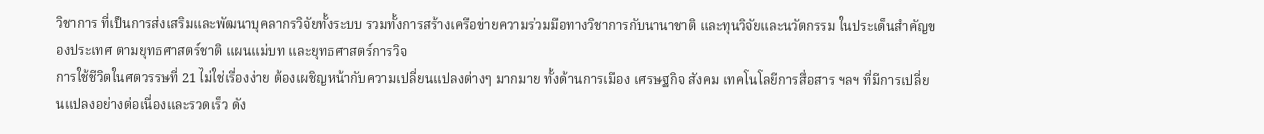วิชาการ ที่เป็นการส่งเสริมและพัฒนาบุคลากรวิจัยทั้งระบบ รวมทั้งการสร้างเครือข่ายความร่วมมือทางวิชาการกับนานาชาติ และทุนวิจัยและนวัตกรรม ในประเด็นสำคัญของประเทศ ตามยุทธศาสตร์ชาติ แผนแม่บท และยุทธศาสตร์การวิจ
การใช้ชีวิตในศตวรรษที่ 21 ไม่ใช่เรื่องง่าย ต้องเผชิญหน้ากับความเปลี่ยนแปลงต่างๆ มากมาย ทั้งด้านการเมือง เศรษฐกิจ สังคม เทคโนโลยีการสื่อสาร ฯลฯ ที่มีการเปลี่ยนแปลงอย่างต่อเนื่องและรวดเร็ว ดัง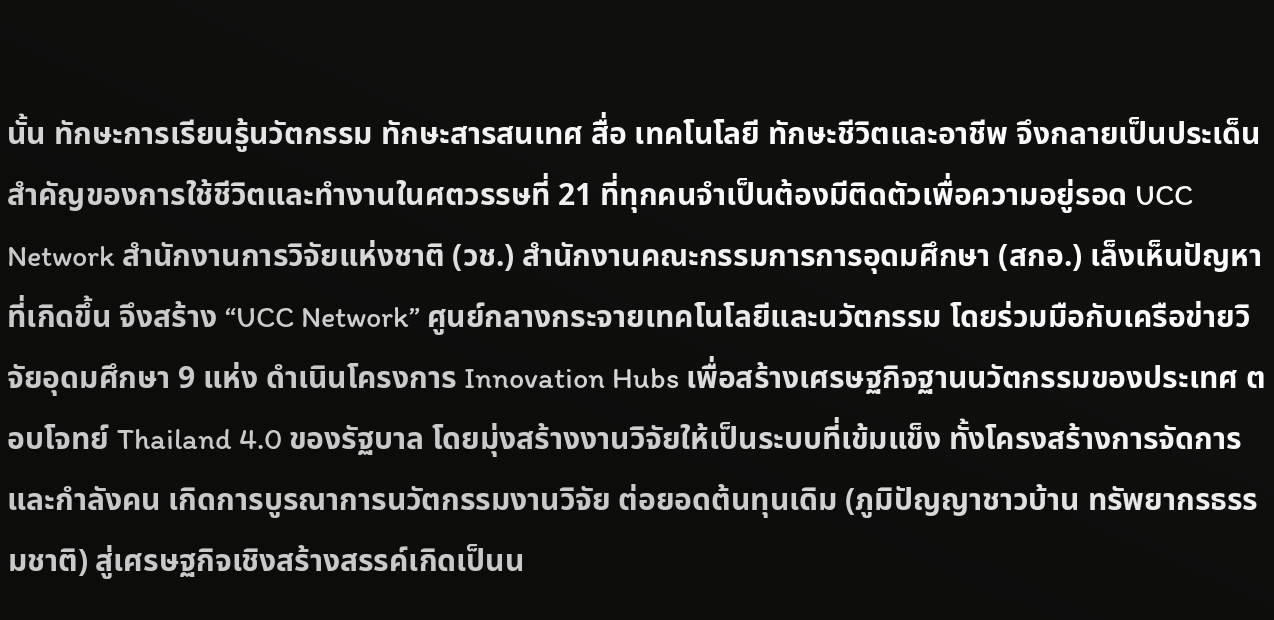นั้น ทักษะการเรียนรู้นวัตกรรม ทักษะสารสนเทศ สื่อ เทคโนโลยี ทักษะชีวิตและอาชีพ จึงกลายเป็นประเด็นสำคัญของการใช้ชีวิตและทำงานในศตวรรษที่ 21 ที่ทุกคนจำเป็นต้องมีติดตัวเพื่อความอยู่รอด UCC Network สำนักงานการวิจัยแห่งชาติ (วช.) สำนักงานคณะกรรมการการอุดมศึกษา (สกอ.) เล็งเห็นปัญหาที่เกิดขึ้น จึงสร้าง “UCC Network” ศูนย์กลางกระจายเทคโนโลยีและนวัตกรรม โดยร่วมมือกับเครือข่ายวิจัยอุดมศึกษา 9 แห่ง ดำเนินโครงการ Innovation Hubs เพื่อสร้างเศรษฐกิจฐานนวัตกรรมของประเทศ ตอบโจทย์ Thailand 4.0 ของรัฐบาล โดยมุ่งสร้างงานวิจัยให้เป็นระบบที่เข้มแข็ง ทั้งโครงสร้างการจัดการ และกำลังคน เกิดการบูรณาการนวัตกรรมงานวิจัย ต่อยอดต้นทุนเดิม (ภูมิปัญญาชาวบ้าน ทรัพยากรธรรมชาติ) สู่เศรษฐกิจเชิงสร้างสรรค์เกิดเป็นน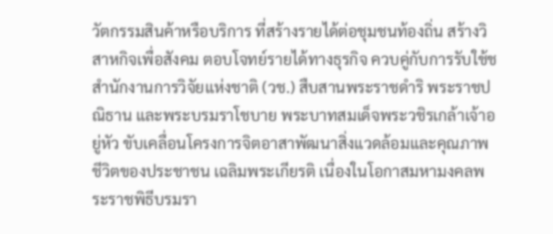วัตกรรมสินค้าหรือบริการ ที่สร้างรายได้ต่อชุมชนท้องถิ่น สร้างวิสาหกิจเพื่อสังคม ตอบโจทย์รายได้ทางธุรกิจ ควบคู่กับการรับใช้ช
สำนักงานการวิจัยแห่งชาติ (วช.) สืบสานพระราชดำริ พระราชปณิธาน และพระบรมราโชบาย พระบาทสมเด็จพระวชิรเกล้าเจ้าอยู่หัว ขับเคลื่อนโครงการจิตอาสาพัฒนาสิ่งแวดล้อมและคุณภาพชีวิตของประชาชน เฉลิมพระเกียรติ เนื่องในโอกาสมหามงคลพระราชพิธีบรมรา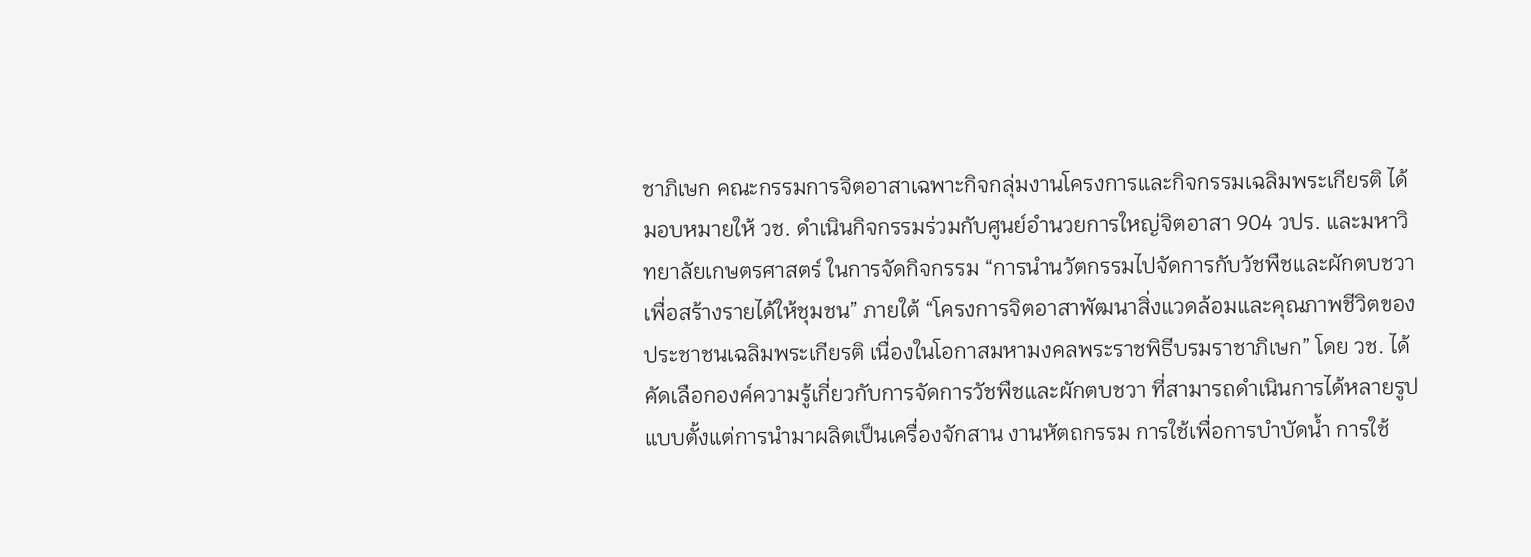ชาภิเษก คณะกรรมการจิตอาสาเฉพาะกิจกลุ่มงานโครงการและกิจกรรมเฉลิมพระเกียรติ ได้มอบหมายให้ วช. ดำเนินกิจกรรมร่วมกับศูนย์อำนวยการใหญ่จิตอาสา 904 วปร. และมหาวิทยาลัยเกษตรศาสตร์ ในการจัดกิจกรรม “การนำนวัตกรรมไปจัดการกับวัชพืชและผักตบชวา เพื่อสร้างรายได้ให้ชุมชน” ภายใต้ “โครงการจิตอาสาพัฒนาสิ่งแวดล้อมและคุณภาพชีวิตของประชาชนเฉลิมพระเกียรติ เนื่องในโอกาสมหามงคลพระราชพิธีบรมราชาภิเษก” โดย วช. ได้คัดเลือกองค์ความรู้เกี่ยวกับการจัดการวัชพืชและผักตบชวา ที่สามารถดำเนินการได้หลายรูปแบบตั้งแต่การนำมาผลิตเป็นเครื่องจักสาน งานหัตถกรรม การใช้เพื่อการบำบัดน้ำ การใช้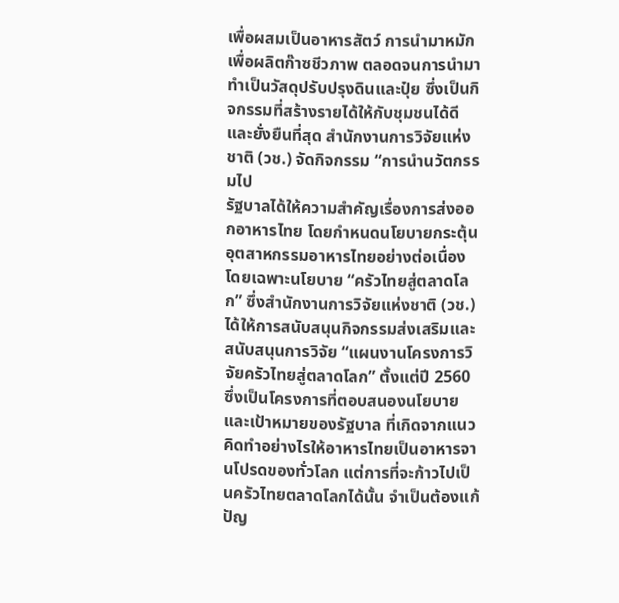เพื่อผสมเป็นอาหารสัตว์ การนำมาหมักเพื่อผลิตก๊าซชีวภาพ ตลอดจนการนำมาทำเป็นวัสดุปรับปรุงดินและปุ๋ย ซึ่งเป็นกิจกรรมที่สร้างรายได้ให้กับชุมชนได้ดีและยั่งยืนที่สุด สำนักงานการวิจัยแห่งชาติ (วช.) จัดกิจกรรม “การนำนวัตกรรมไป
รัฐบาลได้ให้ความสำคัญเรื่องการส่งออกอาหารไทย โดยกำหนดนโยบายกระตุ้นอุตสาหกรรมอาหารไทยอย่างต่อเนื่อง โดยเฉพาะนโยบาย “ครัวไทยสู่ตลาดโลก” ซึ่งสำนักงานการวิจัยแห่งชาติ (วช.) ได้ให้การสนับสนุนกิจกรรมส่งเสริมและสนับสนุนการวิจัย “แผนงานโครงการวิจัยครัวไทยสู่ตลาดโลก” ตั้งแต่ปี 2560 ซึ่งเป็นโครงการที่ตอบสนองนโยบายและเป้าหมายของรัฐบาล ที่เกิดจากแนวคิดทำอย่างไรให้อาหารไทยเป็นอาหารจานโปรดของทั่วโลก แต่การที่จะก้าวไปเป็นครัวไทยตลาดโลกได้นั้น จำเป็นต้องแก้ปัญ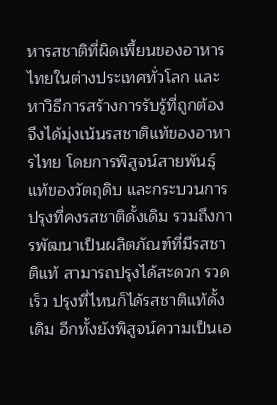หารสชาติที่ผิดเพี้ยนของอาหารไทยในต่างประเทศทั่วโลก และหาวิธีการสร้างการรับรู้ที่ถูกต้อง จึงได้มุ่งเน้นรสชาติแท้ของอาหารไทย โดยการพิสูจน์สายพันธุ์แท้ของวัตถุดิบ และกระบวนการปรุงที่คงรสชาติดั้งเดิม รวมถึงการพัฒนาเป็นผลิตภัณฑ์ที่มีรสชาติแท้ สามารถปรุงได้สะดวก รวดเร็ว ปรุงที่ไหนก็ได้รสชาติแท้ดั้งเดิม อีกทั้งยังพิสูจน์ความเป็นเอ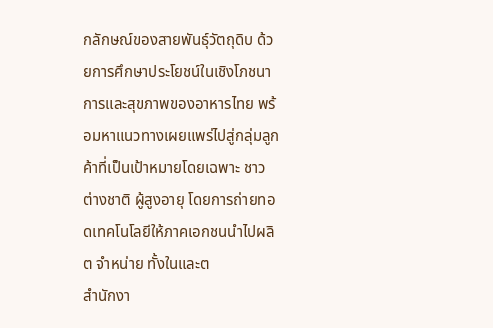กลักษณ์ของสายพันธุ์วัตถุดิบ ด้วยการศึกษาประโยชน์ในเชิงโภชนาการและสุขภาพของอาหารไทย พร้อมหาแนวทางเผยแพร่ไปสู่กลุ่มลูกค้าที่เป็นเป้าหมายโดยเฉพาะ ชาวต่างชาติ ผู้สูงอายุ โดยการถ่ายทอดเทคโนโลยีให้ภาคเอกชนนำไปผลิต จำหน่าย ทั้งในและต
สำนักงา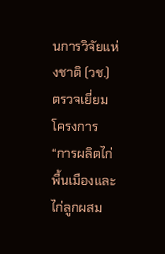นการวิจัยแห่งชาติ (วช.) ตรวจเยี่ยมโครงการ “การผลิตไก่พื้นเมืองและไก่ลูกผสม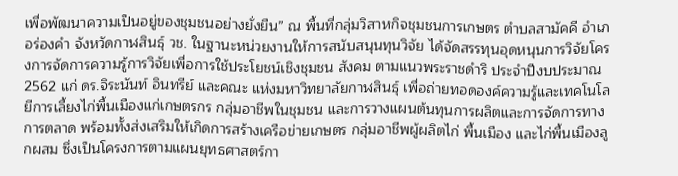เพื่อพัฒนาความเป็นอยู่ของชุมชนอย่างยั่งยืน” ณ พื้นที่กลุ่มวิสาหกิจชุมชนการเกษตร ตำบลสามัคคี อำเภอร่องคำ จังหวัดกาฬสินธุ์ วช. ในฐานะหน่วยงานให้การสนับสนุนทุนวิจัย ได้จัดสรรทุนอุดหนุนการวิจัยโครงการจัดการความรู้การวิจัยเพื่อการใช้ประโยชน์เชิงชุมชน สังคม ตามแนวพระราชดำริ ประจำปีงบประมาณ 2562 แก่ ดร.จิระนันท์ อินทรีย์ และคณะ แห่งมหาวิทยาลัยกาฬสินธุ์ เพื่อถ่ายทอดองค์ความรู้และเทคโนโลยีการเลี้ยงไก่พื้นเมืองแก่เกษตรกร กลุ่มอาชีพในชุมชน และการวางแผนต้นทุนการผลิตและการจัดการทางการตลาด พร้อมทั้งส่งเสริมให้เกิดการสร้างเครือข่ายเกษตร กลุ่มอาชีพผู้ผลิตไก่ พื้นเมือง และไก่พื้นเมืองลูกผสม ซึ่งเป็นโครงการตามแผนยุทธศาสตร์กา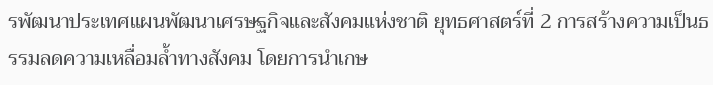รพัฒนาประเทศแผนพัฒนาเศรษฐกิจและสังคมแห่งชาติ ยุทธศาสตร์ที่ 2 การสร้างความเป็นธรรมลดความเหลื่อมล้ำทางสังคม โดยการนำเกษ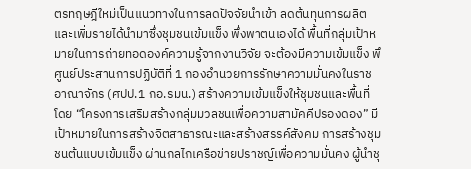ตรทฤษฎีใหม่เป็นแนวทางในการลดปัจจัยนำเข้า ลดต้นทุนการผลิตและเพิ่มรายได้นำมาซึ่งชุมชนเข้มแข็ง พึ่งพาตนเองได้ พื้นที่กลุ่มเป้าหมายในการถ่ายทอดองค์ความรู้จากงานวิจัย จะต้องมีความเข้มแข็ง พึ
ศูนย์ประสานการปฏิบัติที่ 1 กองอำนวยการรักษาความมั่นคงในราชอาณาจักร (ศปป.1 กอ.รมน.) สร้างความเข้มแข็งให้ชุมชนและพื้นที่ โดย “โครงการเสริมสร้างกลุ่มมวลชนเพื่อความสามัคคีปรองดอง” มีเป้าหมายในการสร้างจิตสาธารณะและสร้างสรรค์สังคม การสร้างชุมชนต้นแบบเข้มแข็ง ผ่านกลไกเครือข่ายปราชญ์เพื่อความมั่นคง ผู้นำชุ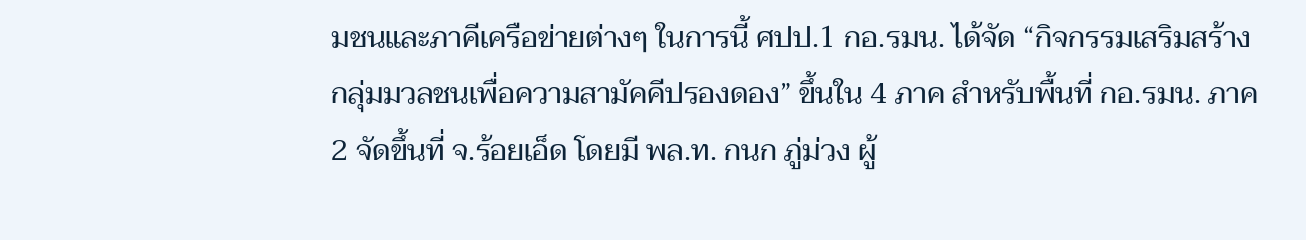มชนและภาคีเครือข่ายต่างๆ ในการนี้ ศปป.1 กอ.รมน. ได้จัด “กิจกรรมเสริมสร้างกลุ่มมวลชนเพื่อความสามัคคีปรองดอง” ขึ้นใน 4 ภาค สำหรับพื้นที่ กอ.รมน. ภาค 2 จัดขึ้นที่ จ.ร้อยเอ็ด โดยมี พล.ท. กนก ภู่ม่วง ผู้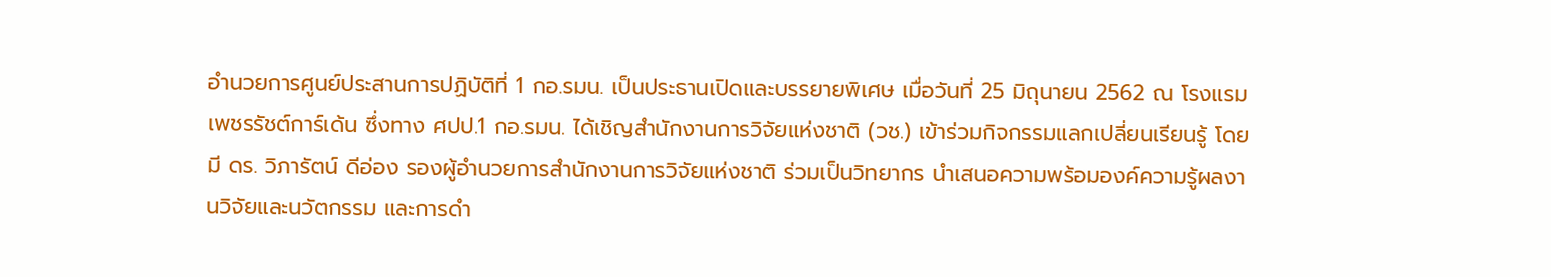อำนวยการศูนย์ประสานการปฏิบัติที่ 1 กอ.รมน. เป็นประธานเปิดและบรรยายพิเศษ เมื่อวันที่ 25 มิถุนายน 2562 ณ โรงแรมเพชรรัชต์การ์เด้น ซึ่งทาง ศปป.1 กอ.รมน. ได้เชิญสำนักงานการวิจัยแห่งชาติ (วช.) เข้าร่วมกิจกรรมแลกเปลี่ยนเรียนรู้ โดยมี ดร. วิภารัตน์ ดีอ่อง รองผู้อำนวยการสำนักงานการวิจัยแห่งชาติ ร่วมเป็นวิทยากร นำเสนอความพร้อมองค์ความรู้ผลงานวิจัยและนวัตกรรม และการดำ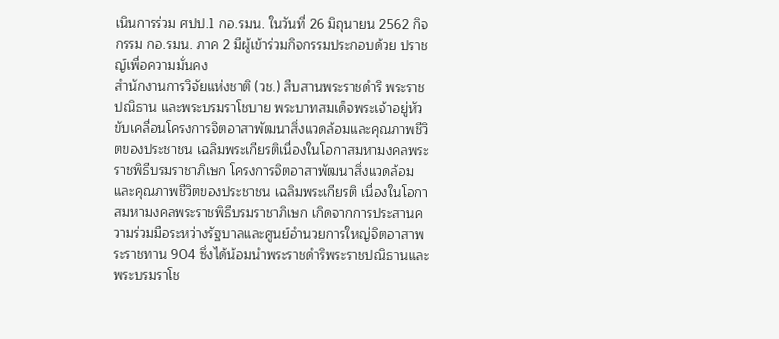เนินการร่วม ศปป.1 กอ.รมน. ในวันที่ 26 มิถุนายน 2562 กิจกรรม กอ.รมน. ภาค 2 มีผู้เข้าร่วมกิจกรรมประกอบด้วย ปราชญ์เพื่อความมั่นคง
สำนักงานการวิจัยแห่งชาติ (วช.) สืบสานพระราชดำริ พระราชปณิธาน และพระบรมราโชบาย พระบาทสมเด็จพระเจ้าอยู่หัว ขับเคลื่อนโครงการจิตอาสาพัฒนาสิ่งแวดล้อมและคุณภาพชีวิตของประชาชน เฉลิมพระเกียรติเนื่องในโอกาสมหามงคลพระราชพิธีบรมราชาภิเษก โครงการจิตอาสาพัฒนาสิ่งแวดล้อมและคุณภาพชีวิตของประชาชน เฉลิมพระเกียรติ เนื่องในโอกาสมหามงคลพระราชพิธีบรมราชาภิเษก เกิดจากการประสานความร่วมมือระหว่างรัฐบาลและศูนย์อำนวยการใหญ่จิตอาสาพระราชทาน 904 ซึ่งได้น้อมนำพระราชดำริพระราชปณิธานและพระบรมราโช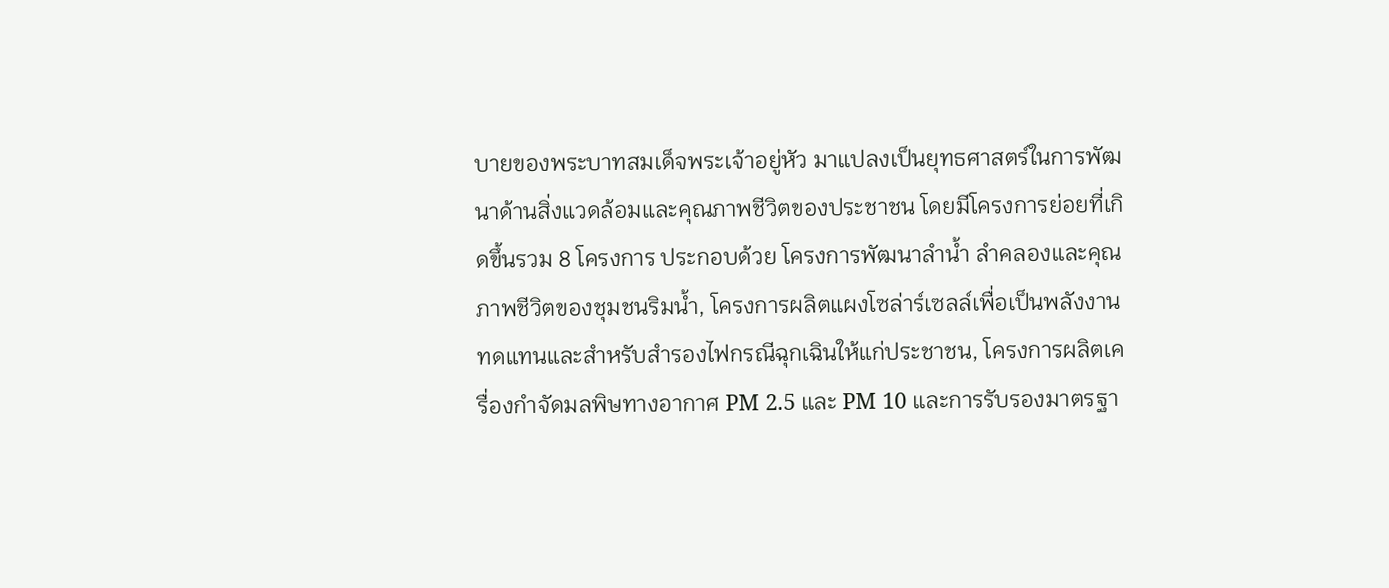บายของพระบาทสมเด็จพระเจ้าอยู่หัว มาแปลงเป็นยุทธศาสตร์ในการพัฒนาด้านสิ่งแวดล้อมและคุณภาพชีวิตของประชาชน โดยมีโครงการย่อยที่เกิดขึ้นรวม 8 โครงการ ประกอบด้วย โครงการพัฒนาลำน้ำ ลำคลองและคุณภาพชีวิตของชุมชนริมน้ำ, โครงการผลิตแผงโซล่าร์เซลล์เพื่อเป็นพลังงานทดแทนและสำหรับสำรองไฟกรณีฉุกเฉินให้แก่ประชาชน, โครงการผลิตเครื่องกำจัดมลพิษทางอากาศ PM 2.5 และ PM 10 และการรับรองมาตรฐา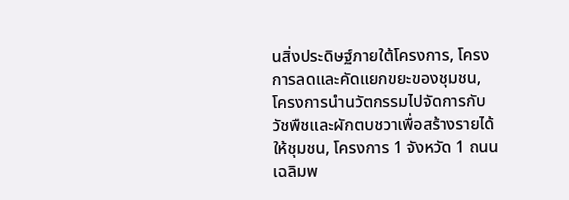นสิ่งประดิษฐ์ภายใต้โครงการ, โครงการลดและคัดแยกขยะของชุมชน, โครงการนำนวัตกรรมไปจัดการกับวัชพืชและผักตบชวาเพื่อสร้างรายได้ให้ชุมชน, โครงการ 1 จังหวัด 1 ถนนเฉลิมพ